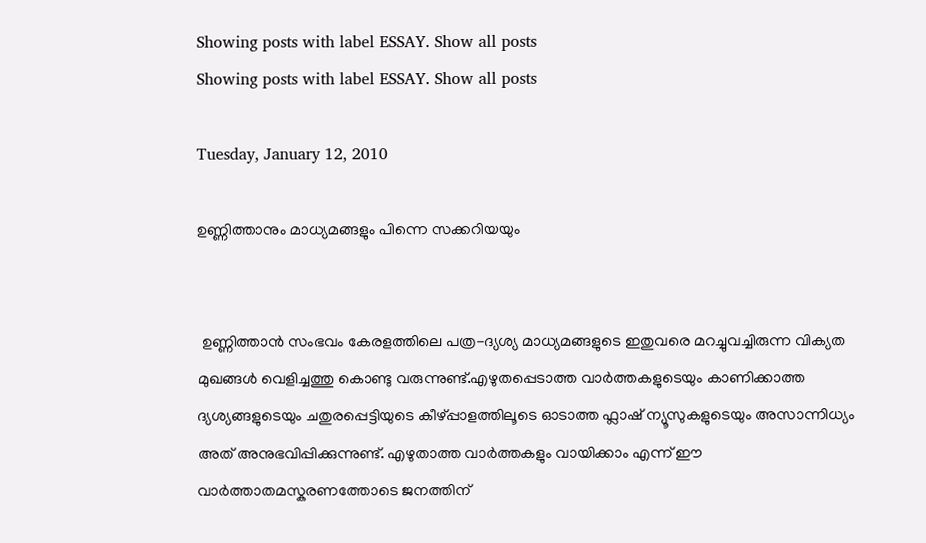Showing posts with label ESSAY. Show all posts
Showing posts with label ESSAY. Show all posts

Tuesday, January 12, 2010

ഉണ്ണിത്താനും മാധ്യമങ്ങളും പിന്നെ സക്കറിയയും


 ഉണ്ണിത്താന്‍ സംഭവം കേരളത്തിലെ പത്ര-ദ്യശ്യ മാധ്യമങ്ങളുടെ ഇതുവരെ മറച്ചുവച്ചിരുന്ന വിക്യത മുഖങ്ങള്‍ വെളിച്ചത്തു കൊണ്ടു വരുന്നുണ്ട്.എഴുതപ്പെടാത്ത വാര്‍ത്തകളുടെയും കാണിക്കാത്ത ദ്യശ്യങ്ങളുടെയും ചതുരപ്പെട്ടിയുടെ കീഴ്പ്പാളത്തിലൂടെ ഓടാത്ത ഫ്ലാഷ് ന്യൂസുകളുടെയും അസാന്നിധ്യം അത് അനുഭവിപ്പിക്കുന്നുണ്ട്. എഴുതാത്ത വാര്‍ത്തകളും വായിക്കാം എന്ന് ഈ വാര്‍ത്താതമസ്കരണത്തോടെ ജനത്തിന്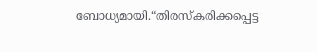ബോധ്യമായി.“തിരസ്കരിക്കപ്പെട്ട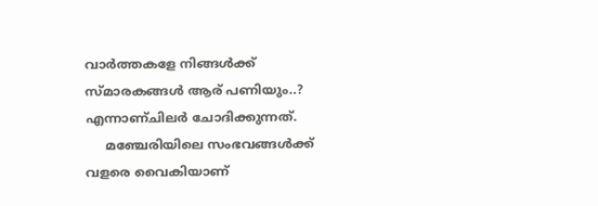വാര്‍ത്തകളേ നിങ്ങള്‍ക്ക് സ്മാരകങ്ങള്‍ ആര് പണിയും..? എന്നാണ്ചിലര്‍ ചോദിക്കുന്നത്.
     മഞ്ചേരിയിലെ സംഭവങ്ങള്‍ക്ക് വളരെ വൈകിയാണ്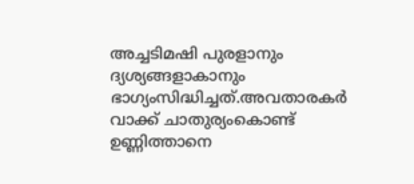അച്ചടിമഷി പുരളാനും ദ്യശ്യങ്ങളാകാനും ഭാഗ്യംസിദ്ധിച്ചത്.അവതാരകര്‍ വാക്ക് ചാതുര്യംകൊണ്ട് ഉണ്ണിത്താനെ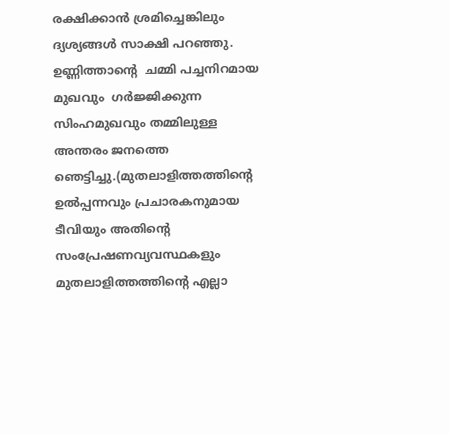രക്ഷിക്കാന്‍ ശ്രമിച്ചെങ്കിലും ദ്യശ്യങ്ങള്‍ സാക്ഷി പറഞ്ഞു. ഉണ്ണിത്താന്റെ  ചമ്മി പച്ചനിറമായ മുഖവും  ഗര്‍ജ്ജിക്കുന്ന സിംഹമുഖവും തമ്മിലുള്ള അന്തരം ജനത്തെ ഞെട്ടിച്ചു.(മുതലാളിത്തത്തിന്റെ ഉല്‍പ്പന്നവും പ്രചാരകനുമായ ടീവിയും അതിന്റെ  സംപ്രേഷണവ്യവസ്ഥകളും മുതലാളിത്തത്തിന്റെ എല്ലാ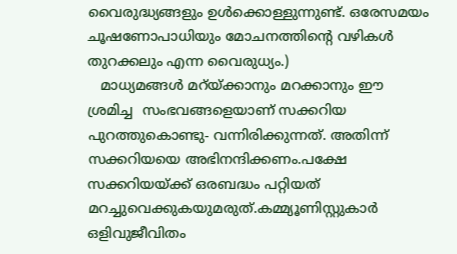വൈരുദ്ധ്യങ്ങളും ഉള്‍ക്കൊള്ളുന്നുണ്ട്. ഒരേസമയം
ചൂഷണോപാധിയും മോചനത്തിന്റെ വഴികള്‍ തുറക്കലും എന്ന വൈരുധ്യം.)
   മാധ്യമങ്ങള്‍ മറ്യ്ക്കാനും മറക്കാനും ഈ  ശ്രമിച്ച  സംഭവങ്ങളെയാണ് സക്കറിയ  പുറത്തുകൊണ്ടു- വന്നിരിക്കുന്നത്. അതിന്ന് സക്കറിയയെ അഭിനന്ദിക്കണം.പക്ഷേ സക്കറിയയ്ക്ക് ഒരബദ്ധം പറ്റിയത് മറച്ചുവെക്കുകയുമരുത്.കമ്മ്യൂണിസ്റ്റുകാര്‍ ഒളിവുജീവിതം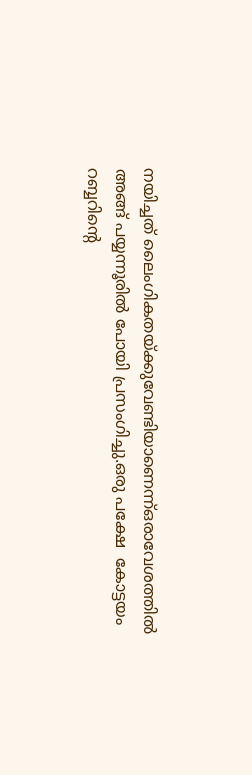നയിച്ചത് ലൈംഗികതയ്ക്കുവേണ്ടിയാണെന്ന്ഒരാവേശത്തില്‍ അങ്ങ് പയ്യന്നൂരില്‍ പോയി പ്രസംഗിച്ചു.ഒരു പക്ഷേ  കോട്ടയം റബ്ബറിന്റെ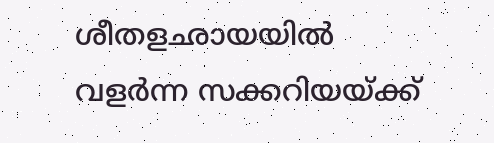ശീതളഛായയില്‍ വളര്‍ന്ന സക്കറിയയ്ക്ക്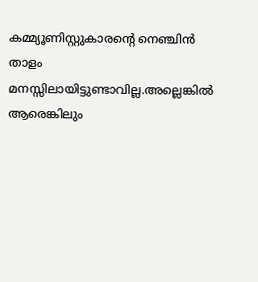കമ്മ്യൂണിസ്റ്റുകാരന്റെ നെഞ്ചിന്‍ താളം മനസ്സിലായിട്ടുണ്ടാവില്ല.അല്ലെങ്കില്‍ ആരെങ്കിലും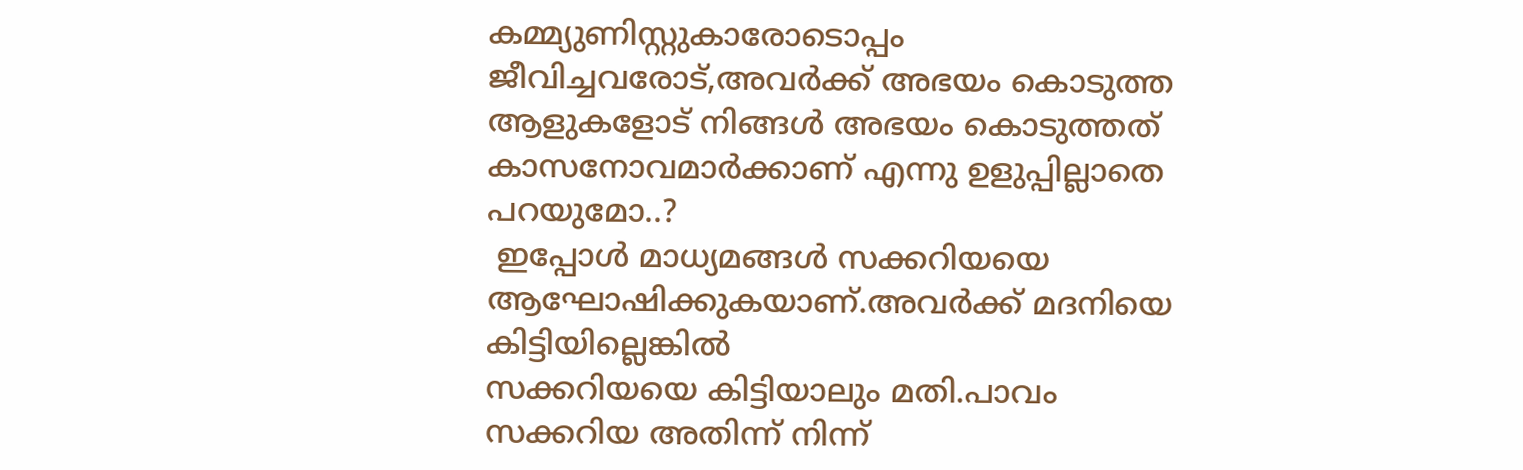കമ്മ്യുണിസ്റ്റുകാരോടൊപ്പം ജീവിച്ചവരോട്,അവര്‍ക്ക് അഭയം കൊടുത്ത ആളുകളോട് നിങ്ങള്‍ അഭയം കൊടുത്തത് കാസനോവമാര്‍ക്കാണ് എന്നു ഉളുപ്പില്ലാതെ പറയുമോ..?
 ഇപ്പോള്‍ മാധ്യമങ്ങള്‍ സക്കറിയയെ ആഘോഷിക്കുകയാണ്.അവര്‍ക്ക് മദനിയെ കിട്ടിയില്ലെങ്കില്‍
സക്കറിയയെ കിട്ടിയാലും മതി.പാവം സക്കറിയ അതിന്ന് നിന്ന്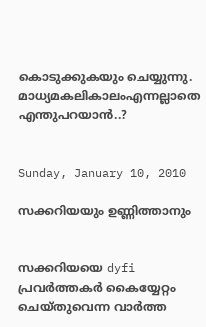കൊടുക്കുകയും ചെയ്യുന്നു. മാധ്യമകലികാലംഎന്നല്ലാതെ എന്തുപറയാന്‍..?


Sunday, January 10, 2010

സക്കറിയയും ഉണ്ണിത്താനും


സക്കറിയയെ dyfi പ്രവര്‍ത്തകര്‍ കൈയ്യേറ്റം  ചെയ്തുവെന്ന വാര്‍ത്ത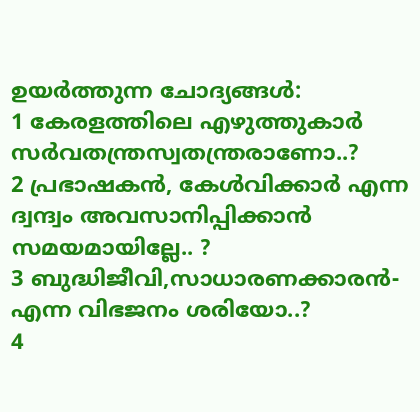ഉയര്‍ത്തുന്ന ചോദ്യങ്ങള്‍:
1 കേരളത്തിലെ എഴുത്തുകാര്‍ സര്‍വതന്ത്രസ്വതന്ത്രരാണോ..?
2 പ്രഭാഷകന്‍, കേള്‍വിക്കാര്‍ എന്ന ദ്വന്ദ്വം അവസാനിപ്പിക്കാന്‍ സമയമായില്ലേ.. ?
3 ബുദ്ധിജീവി,സാധാരണക്കാരന്‍- എന്ന വിഭജനം ശരിയോ..?
4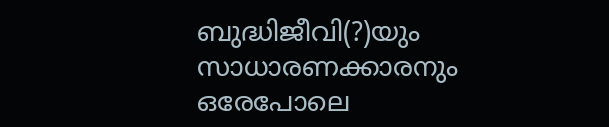ബുദ്ധിജീവി(?)യും സാധാരണക്കാരനും ഒരേപോലെ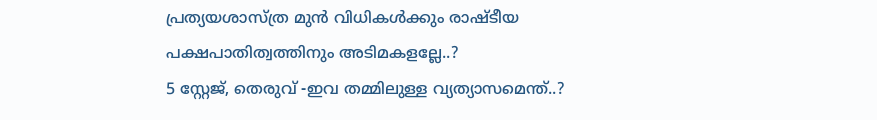പ്രത്യയശാസ്ത്ര മുന്‍ വിധികള്‍ക്കും രാഷ്ടീയ    പക്ഷപാതിത്വത്തിനും അടിമകളല്ലേ..?
5 സ്റ്റേജ്, തെരുവ് -ഇവ തമ്മിലുള്ള വ്യത്യാസമെന്ത്..?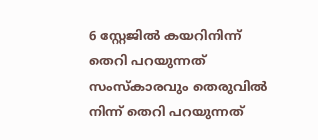6 സ്റ്റേജില്‍ കയറിനിന്ന് തെറി പറയുന്നത് സംസ്കാരവും തെരുവില്‍ നിന്ന് തെറി പറയുന്നത്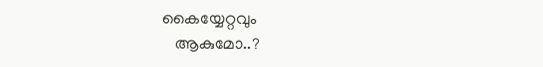കൈയ്യേറ്റവും
   ആകുമോ..?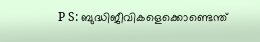P S: ബുദ്ധിജീവികളെക്കൊണ്ടെന്ത്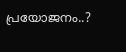പ്രയോജനം..?